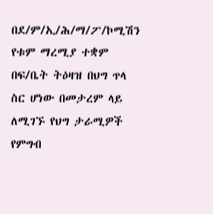በደ/ም/ኢ/ሕ/ማ/ፖ/ኮሚሽን የቱም ማረሚያ ተቋም በፍ/ቤት ትዕዛዝ በህግ ጥላ ስር ሆነው በመታረም ላይ ለሚገኙ የህግ ታራሚዎች የምግብ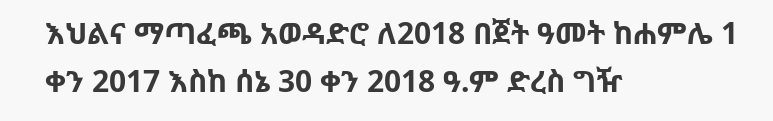እህልና ማጣፈጫ አወዳድሮ ለ2018 በጀት ዓመት ከሐምሌ 1 ቀን 2017 እስከ ሰኔ 30 ቀን 2018 ዓ.ም ድረስ ግዥ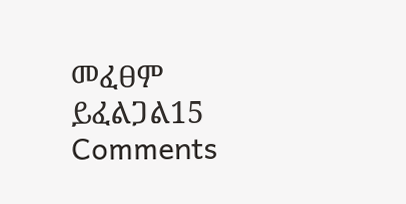መፈፀም ይፈልጋል15 Comments